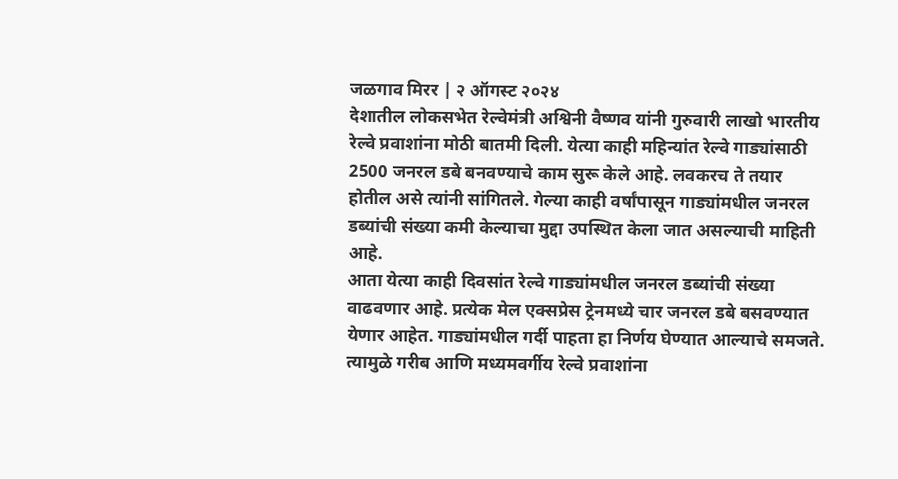जळगाव मिरर | २ ऑगस्ट २०२४
देशातील लोकसभेत रेल्वेमंत्री अश्विनी वैष्णव यांनी गुरुवारी लाखो भारतीय रेल्वे प्रवाशांना मोठी बातमी दिली. येत्या काही महिन्यांत रेल्वे गाड्यांसाठी 2500 जनरल डबे बनवण्याचे काम सुरू केले आहे. लवकरच ते तयार होतील असे त्यांनी सांगितले. गेल्या काही वर्षांपासून गाड्यांमधील जनरल डब्यांची संख्या कमी केल्याचा मुद्दा उपस्थित केला जात असल्याची माहिती आहे.
आता येत्या काही दिवसांत रेल्वे गाड्यांमधील जनरल डब्यांची संख्या वाढवणार आहे. प्रत्येक मेल एक्सप्रेस ट्रेनमध्ये चार जनरल डबे बसवण्यात येणार आहेत. गाड्यांमधील गर्दी पाहता हा निर्णय घेण्यात आल्याचे समजते. त्यामुळे गरीब आणि मध्यमवर्गीय रेल्वे प्रवाशांना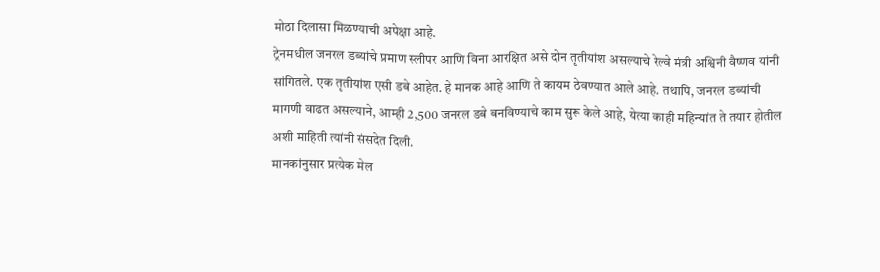मोठा दिलासा मिळण्याची अपेक्षा आहे.
ट्रेनमधील जनरल डब्यांचे प्रमाण स्लीपर आणि विना आरक्षित असे दोन तृतीयांश असल्याचे रेल्वे मंत्री अश्विनी वैष्णव यांनी सांगितले. एक तृतीयांश एसी डबे आहेत. हे मानक आहे आणि ते कायम ठेवण्यात आले आहे. तथापि, जनरल डब्यांची मागणी वाढत असल्याने, आम्ही 2,500 जनरल डबे बनविण्याचे काम सुरू केले आहे, येत्या काही महिन्यांत ते तयार होतील अशी माहिती त्यांनी संसदेत दिली.
मानकांनुसार प्रत्येक मेल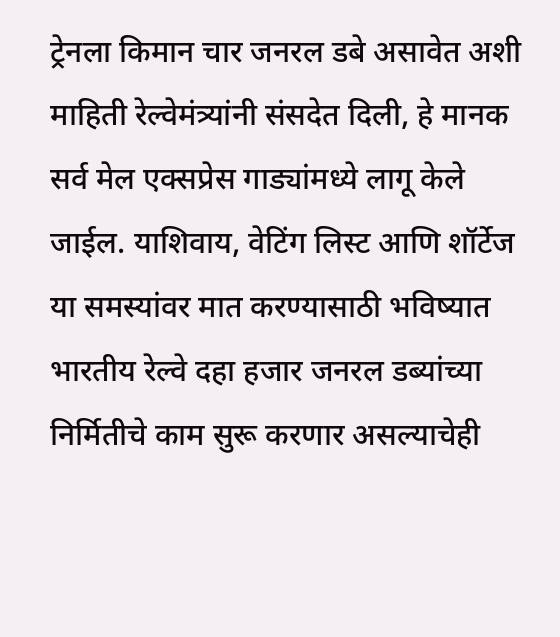ट्रेनला किमान चार जनरल डबे असावेत अशी माहिती रेल्वेमंत्र्यांनी संसदेत दिली, हे मानक सर्व मेल एक्सप्रेस गाड्यांमध्ये लागू केले जाईल. याशिवाय, वेटिंग लिस्ट आणि शॉर्टेज या समस्यांवर मात करण्यासाठी भविष्यात भारतीय रेल्वे दहा हजार जनरल डब्यांच्या निर्मितीचे काम सुरू करणार असल्याचेही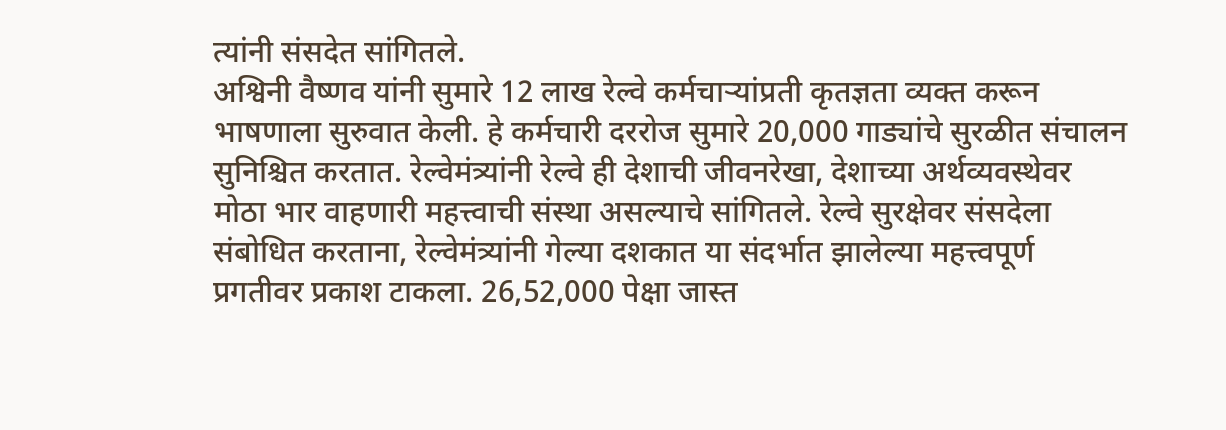त्यांनी संसदेत सांगितले.
अश्विनी वैष्णव यांनी सुमारे 12 लाख रेल्वे कर्मचाऱ्यांप्रती कृतज्ञता व्यक्त करून भाषणाला सुरुवात केली. हे कर्मचारी दररोज सुमारे 20,000 गाड्यांचे सुरळीत संचालन सुनिश्चित करतात. रेल्वेमंत्र्यांनी रेल्वे ही देशाची जीवनरेखा, देशाच्या अर्थव्यवस्थेवर मोठा भार वाहणारी महत्त्वाची संस्था असल्याचे सांगितले. रेल्वे सुरक्षेवर संसदेला संबोधित करताना, रेल्वेमंत्र्यांनी गेल्या दशकात या संदर्भात झालेल्या महत्त्वपूर्ण प्रगतीवर प्रकाश टाकला. 26,52,000 पेक्षा जास्त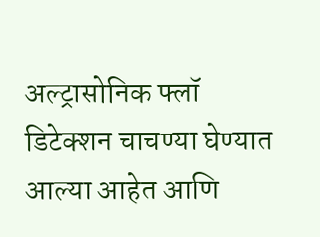अल्ट्रासोनिक फ्लॉ डिटेक्शन चाचण्या घेण्यात आल्या आहेत आणि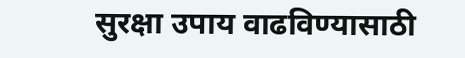सुरक्षा उपाय वाढविण्यासाठी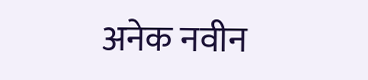अनेक नवीन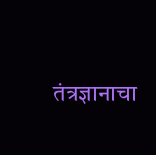तंत्रज्ञानाचा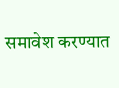समावेश करण्यात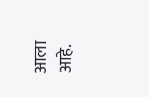आला आहे.